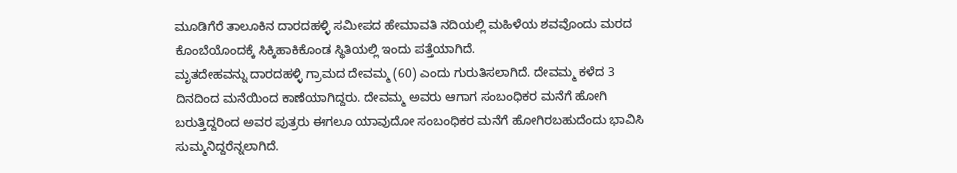ಮೂಡಿಗೆರೆ ತಾಲೂಕಿನ ದಾರದಹಳ್ಳಿ ಸಮೀಪದ ಹೇಮಾವತಿ ನದಿಯಲ್ಲಿ ಮಹಿಳೆಯ ಶವವೊಂದು ಮರದ ಕೊಂಬೆಯೊಂದಕ್ಕೆ ಸಿಕ್ಕಿಹಾಕಿಕೊಂಡ ಸ್ಥಿತಿಯಲ್ಲಿ ಇಂದು ಪತ್ತೆಯಾಗಿದೆ.
ಮೃತದೇಹವನ್ನು ದಾರದಹಳ್ಳಿ ಗ್ರಾಮದ ದೇವಮ್ಮ (60) ಎಂದು ಗುರುತಿಸಲಾಗಿದೆ. ದೇವಮ್ಮ ಕಳೆದ 3 ದಿನದಿಂದ ಮನೆಯಿಂದ ಕಾಣೆಯಾಗಿದ್ದರು. ದೇವಮ್ಮ ಅವರು ಆಗಾಗ ಸಂಬಂಧಿಕರ ಮನೆಗೆ ಹೋಗಿ ಬರುತ್ತಿದ್ದರಿಂದ ಅವರ ಪುತ್ರರು ಈಗಲೂ ಯಾವುದೋ ಸಂಬಂಧಿಕರ ಮನೆಗೆ ಹೋಗಿರಬಹುದೆಂದು ಭಾವಿಸಿ ಸುಮ್ಮನಿದ್ದರೆನ್ನಲಾಗಿದೆ.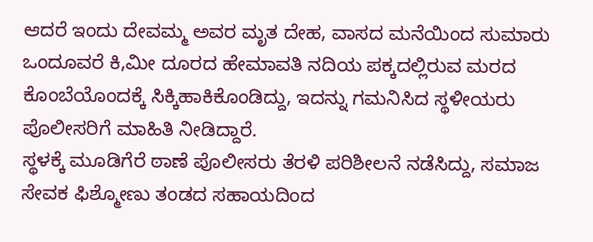ಆದರೆ ಇಂದು ದೇವಮ್ಮ ಅವರ ಮೃತ ದೇಹ, ವಾಸದ ಮನೆಯಿಂದ ಸುಮಾರು ಒಂದೂವರೆ ಕಿ,ಮೀ ದೂರದ ಹೇಮಾವತಿ ನದಿಯ ಪಕ್ಕದಲ್ಲಿರುವ ಮರದ ಕೊಂಬೆಯೊಂದಕ್ಕೆ ಸಿಕ್ಕಿಹಾಕಿಕೊಂಡಿದ್ದು, ಇದನ್ನು ಗಮನಿಸಿದ ಸ್ಥಳೀಯರು ಪೊಲೀಸರಿಗೆ ಮಾಹಿತಿ ನೀಡಿದ್ದಾರೆ.
ಸ್ಥಳಕ್ಕೆ ಮೂಡಿಗೆರೆ ಠಾಣೆ ಪೊಲೀಸರು ತೆರಳಿ ಪರಿಶೀಲನೆ ನಡೆಸಿದ್ದು, ಸಮಾಜ ಸೇವಕ ಫಿಶ್ಮೋಣು ತಂಡದ ಸಹಾಯದಿಂದ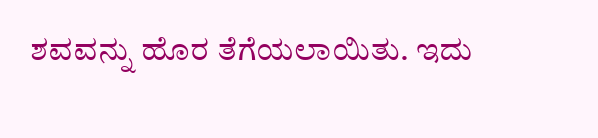ಶವವನ್ನು ಹೊರ ತೆಗೆಯಲಾಯಿತು. ಇದು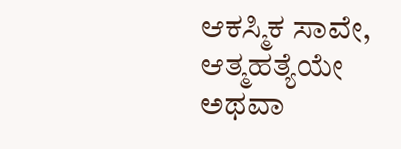ಆಕಸ್ಮಿಕ ಸಾವೇ, ಆತ್ಮಹತ್ಯೆಯೇ ಅಥವಾ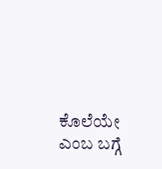ಕೊಲೆಯೇ ಎಂಬ ಬಗ್ಗೆ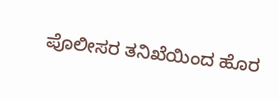ಪೊಲೀಸರ ತನಿಖೆಯಿಂದ ಹೊರ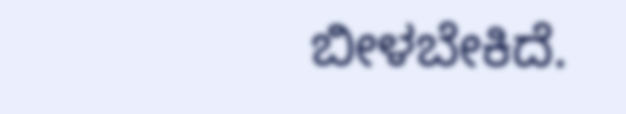ಬೀಳಬೇಕಿದೆ.